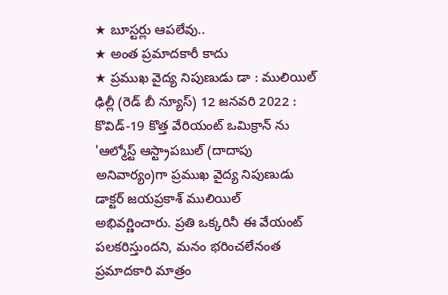★ బూస్టర్లు ఆపలేవు..
★ అంత ప్రమాదకారీ కాదు
★ ప్రముఖ వైద్య నిపుణుడు డా : ములియిల్
ఢిల్లీ (రెడ్ బీ న్యూస్) 12 జనవరి 2022 : కొవిడ్-19 కొత్త వేరియంట్ ఒమిక్రాన్ ను 'ఆల్మోస్ట్ ఆస్ట్రాపబుల్ (దాదాపు అనివార్యం)గా ప్రముఖ వైద్య నిపుణుడు డాక్టర్ జయప్రకాశ్ ములియిల్ అభివర్ణించారు. ప్రతి ఒక్కరినీ ఈ వేయంట్ పలకరిస్తుందని, మనం భరించలేనంత ప్రమాదకారి మాత్రం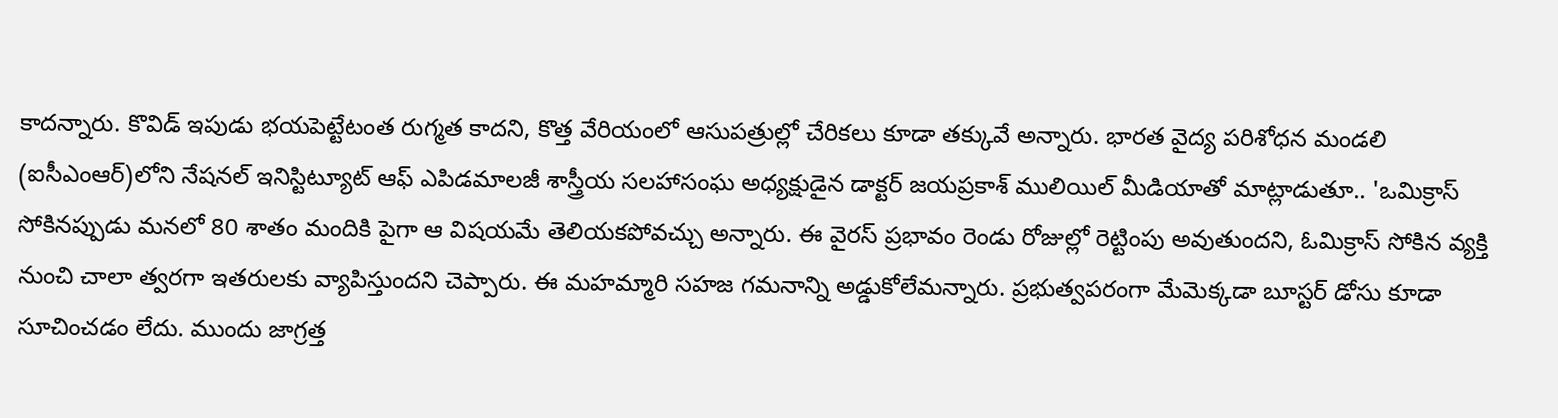కాదన్నారు. కొవిడ్ ఇపుడు భయపెట్టేటంత రుగ్మత కాదని, కొత్త వేరియంలో ఆసుపత్రుల్లో చేరికలు కూడా తక్కువే అన్నారు. భారత వైద్య పరిశోధన మండలి (ఐసీఎంఆర్)లోని నేషనల్ ఇనిస్టిట్యూట్ ఆఫ్ ఎపిడమాలజీ శాస్త్రీయ సలహాసంఘ అధ్యక్షుడైన డాక్టర్ జయప్రకాశ్ ములియిల్ మీడియాతో మాట్లాడుతూ.. 'ఒమిక్రాస్ సోకినప్పుడు మనలో 80 శాతం మందికి పైగా ఆ విషయమే తెలియకపోవచ్చు అన్నారు. ఈ వైరస్ ప్రభావం రెండు రోజుల్లో రెట్టింపు అవుతుందని, ఓమిక్రాస్ సోకిన వ్యక్తి నుంచి చాలా త్వరగా ఇతరులకు వ్యాపిస్తుందని చెప్పారు. ఈ మహమ్మారి సహజ గమనాన్ని అడ్డుకోలేమన్నారు. ప్రభుత్వపరంగా మేమెక్కడా బూస్టర్ డోసు కూడా సూచించడం లేదు. ముందు జాగ్రత్త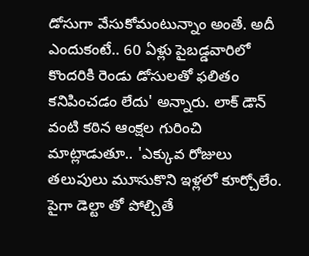డోసుగా వేసుకోమంటున్నాం అంతే. అదీ ఎందుకంటే.. 60 ఏళ్లు పైబడ్డవారిలో కొందరికి రెండు డోసులతో ఫలితం కనిపించడం లేదు' అన్నారు. లాక్ డౌన్ వంటి కఠిన ఆంక్షల గురించి మాట్లాడుతూ.. 'ఎక్కువ రోజులు తలుపులు మూసుకొని ఇళ్లలో కూర్చోలేం. పైగా డెల్టా తో పోల్చితే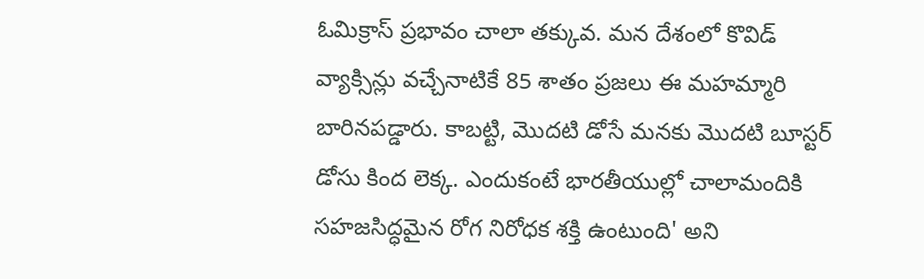ఓమిక్రాస్ ప్రభావం చాలా తక్కువ. మన దేశంలో కొవిడ్ వ్యాక్సిన్లు వచ్చేనాటికే 85 శాతం ప్రజలు ఈ మహమ్మారి బారినపడ్డారు. కాబట్టి, మొదటి డోసే మనకు మొదటి బూస్టర్ డోసు కింద లెక్క. ఎందుకంటే భారతీయుల్లో చాలామందికి సహజసిద్ధమైన రోగ నిరోధక శక్తి ఉంటుంది' అని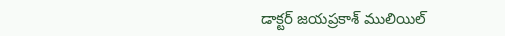డాక్టర్ జయప్రకాశ్ ములియిల్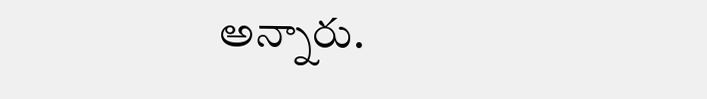అన్నారు.